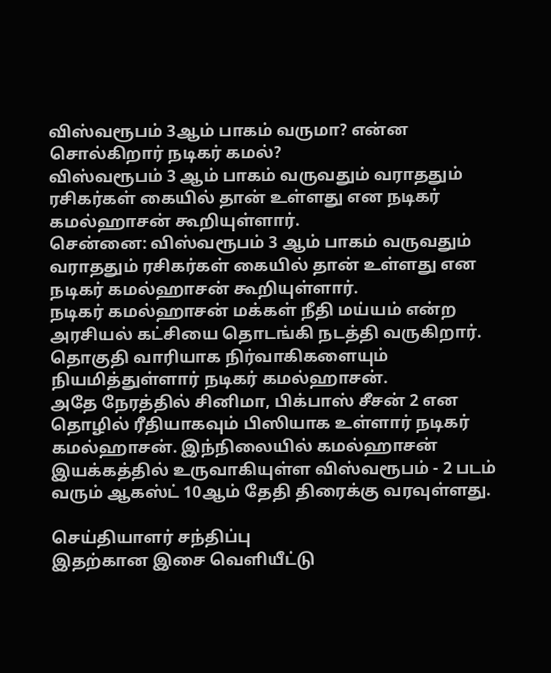விஸ்வரூபம் 3ஆம் பாகம் வருமா? என்ன சொல்கிறார் நடிகர் கமல்?
விஸ்வரூபம் 3 ஆம் பாகம் வருவதும் வராததும் ரசிகர்கள் கையில் தான் உள்ளது என நடிகர் கமல்ஹாசன் கூறியுள்ளார்.
சென்னை: விஸ்வரூபம் 3 ஆம் பாகம் வருவதும் வராததும் ரசிகர்கள் கையில் தான் உள்ளது என நடிகர் கமல்ஹாசன் கூறியுள்ளார்.
நடிகர் கமல்ஹாசன் மக்கள் நீதி மய்யம் என்ற அரசியல் கட்சியை தொடங்கி நடத்தி வருகிறார். தொகுதி வாரியாக நிர்வாகிகளையும் நியமித்துள்ளார் நடிகர் கமல்ஹாசன்.
அதே நேரத்தில் சினிமா, பிக்பாஸ் சீசன் 2 என தொழில் ரீதியாகவும் பிஸியாக உள்ளார் நடிகர் கமல்ஹாசன். இந்நிலையில் கமல்ஹாசன் இயக்கத்தில் உருவாகியுள்ள விஸ்வரூபம் - 2 படம் வரும் ஆகஸ்ட் 10ஆம் தேதி திரைக்கு வரவுள்ளது.

செய்தியாளர் சந்திப்பு
இதற்கான இசை வெளியீட்டு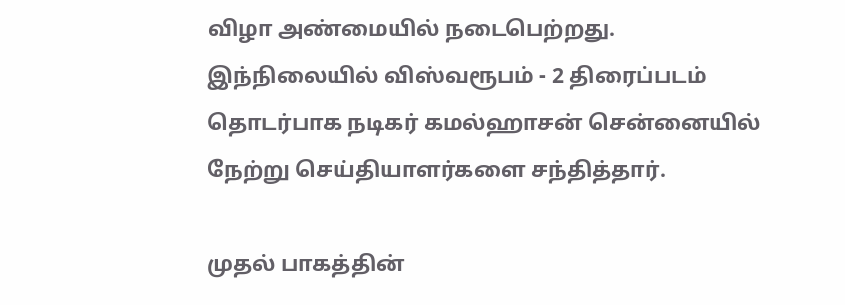விழா அண்மையில் நடைபெற்றது. இந்நிலையில் விஸ்வரூபம் - 2 திரைப்படம் தொடர்பாக நடிகர் கமல்ஹாசன் சென்னையில் நேற்று செய்தியாளர்களை சந்தித்தார்.

முதல் பாகத்தின்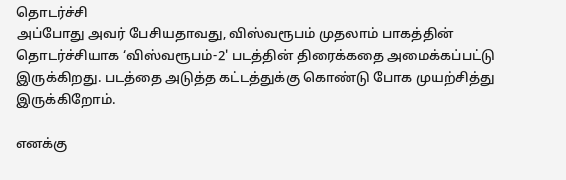தொடர்ச்சி
அப்போது அவர் பேசியதாவது, விஸ்வரூபம் முதலாம் பாகத்தின் தொடர்ச்சியாக ‘விஸ்வரூபம்-2' படத்தின் திரைக்கதை அமைக்கப்பட்டு இருக்கிறது. படத்தை அடுத்த கட்டத்துக்கு கொண்டு போக முயற்சித்து இருக்கிறோம்.

எனக்கு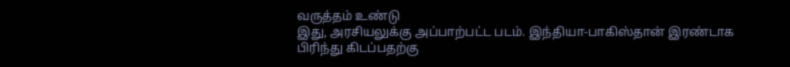வருத்தம் உண்டு
இது, அரசியலுக்கு அப்பாற்பட்ட படம். இந்தியா-பாகிஸ்தான் இரண்டாக பிரிந்து கிடப்பதற்கு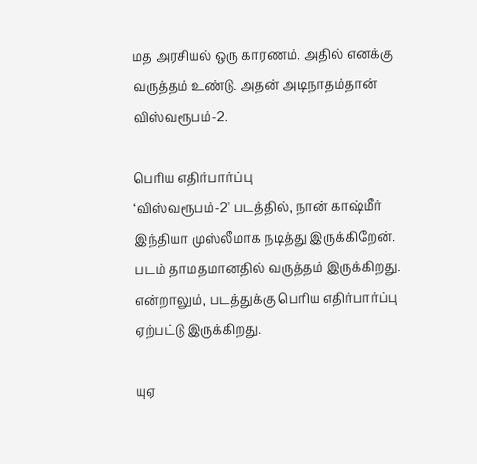மத அரசியல் ஒரு காரணம். அதில் எனக்கு வருத்தம் உண்டு. அதன் அடிநாதம்தான் விஸ்வரூபம்-2.

பெரிய எதிர்பார்ப்பு
‘விஸ்வரூபம்-2' படத்தில், நான் காஷ்மீர் இந்தியா முஸ்லீமாக நடித்து இருக்கிறேன். படம் தாமதமானதில் வருத்தம் இருக்கிறது. என்றாலும், படத்துக்கு பெரிய எதிர்பார்ப்பு ஏற்பட்டு இருக்கிறது.

யுஏ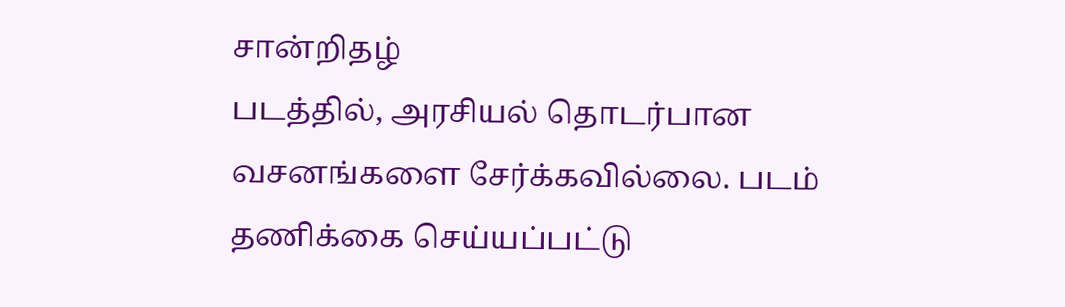சான்றிதழ்
படத்தில், அரசியல் தொடர்பான வசனங்களை சேர்க்கவில்லை. படம் தணிக்கை செய்யப்பட்டு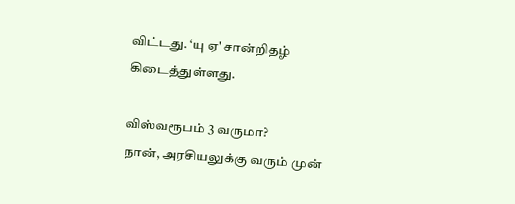விட்டது. ‘யு ஏ' சான்றிதழ் கிடைத்துள்ளது.

விஸ்வரூபம் 3 வருமா?
நான், அரசியலுக்கு வரும் முன்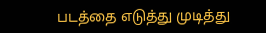படத்தை எடுத்து முடித்து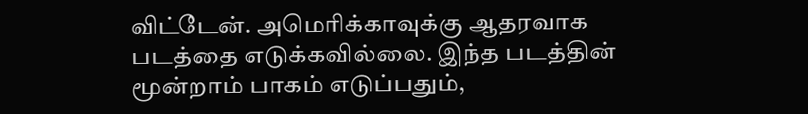விட்டேன். அமெரிக்காவுக்கு ஆதரவாக படத்தை எடுக்கவில்லை. இந்த படத்தின் மூன்றாம் பாகம் எடுப்பதும்,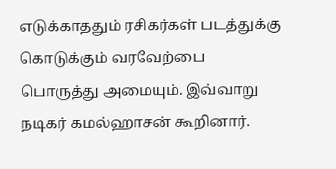எடுக்காததும் ரசிகர்கள் படத்துக்கு கொடுக்கும் வரவேற்பை பொருத்து அமையும். இவ்வாறு நடிகர் கமல்ஹாசன் கூறினார்.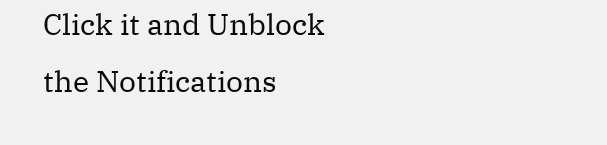Click it and Unblock the Notifications